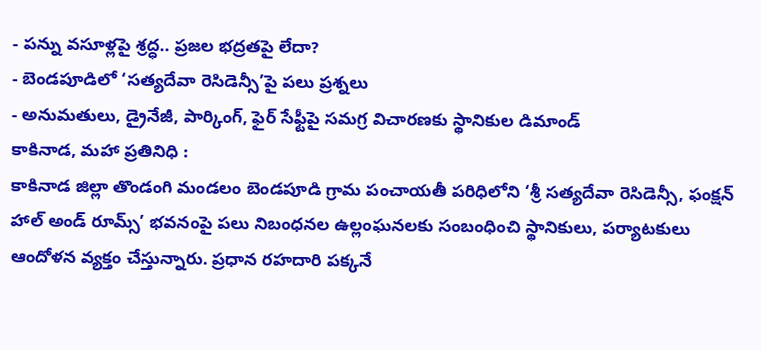- పన్ను వసూళ్లపై శ్రద్ధ.. ప్రజల భద్రతపై లేదా?
- బెండపూడిలో ‘సత్యదేవా రెసిడెన్సీ’పై పలు ప్రశ్నలు
- అనుమతులు, డ్రైనేజీ, పార్కింగ్, ఫైర్ సేఫ్టీపై సమగ్ర విచారణకు స్థానికుల డిమాండ్
కాకినాడ, మహా ప్రతినిధి :
కాకినాడ జిల్లా తొండంగి మండలం బెండపూడి గ్రామ పంచాయతీ పరిధిలోని ‘శ్రీ సత్యదేవా రెసిడెన్సీ, ఫంక్షన్ హాల్ అండ్ రూమ్స్’ భవనంపై పలు నిబంధనల ఉల్లంఘనలకు సంబంధించి స్థానికులు, పర్యాటకులు ఆందోళన వ్యక్తం చేస్తున్నారు. ప్రధాన రహదారి పక్కనే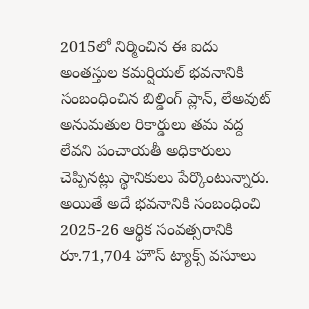2015లో నిర్మించిన ఈ ఐదు అంతస్తుల కమర్షియల్ భవనానికి సంబంధించిన బిల్డింగ్ ప్లాన్, లేఅవుట్ అనుమతుల రికార్డులు తమ వద్ద లేవని పంచాయతీ అధికారులు చెప్పినట్లు స్థానికులు పేర్కొంటున్నారు. అయితే అదే భవనానికి సంబంధించి 2025-26 ఆర్థిక సంవత్సరానికి రూ.71,704 హౌస్ ట్యాక్స్ వసూలు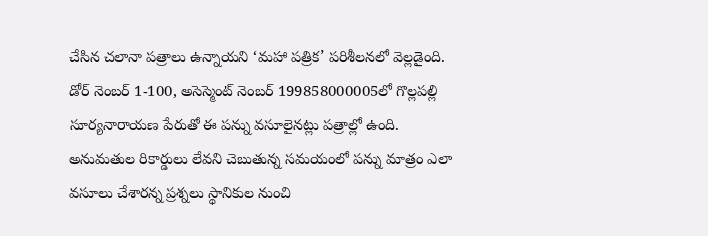చేసిన చలానా పత్రాలు ఉన్నాయని ‘మహా పత్రిక’ పరిశీలనలో వెల్లడైంది. డోర్ నెంబర్ 1-100, అసెస్మెంట్ నెంబర్ 199858000005లో గొల్లపల్లి సూర్యనారాయణ పేరుతో ఈ పన్ను వసూలైనట్లు పత్రాల్లో ఉంది. అనుమతుల రికార్డులు లేవని చెబుతున్న సమయంలో పన్ను మాత్రం ఎలా వసూలు చేశారన్న ప్రశ్నలు స్థానికుల నుంచి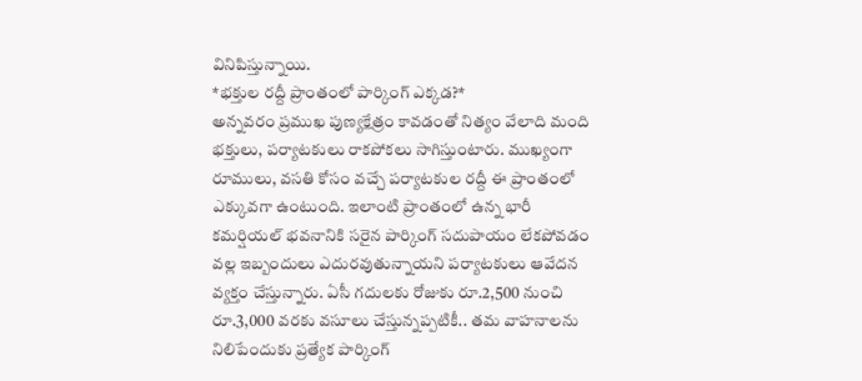వినిపిస్తున్నాయి.
*భక్తుల రద్దీ ప్రాంతంలో పార్కింగ్ ఎక్కడ?*
అన్నవరం ప్రముఖ పుణ్యక్షేత్రం కావడంతో నిత్యం వేలాది మంది భక్తులు, పర్యాటకులు రాకపోకలు సాగిస్తుంటారు. ముఖ్యంగా రూములు, వసతి కోసం వచ్చే పర్యాటకుల రద్దీ ఈ ప్రాంతంలో ఎక్కువగా ఉంటుంది. ఇలాంటి ప్రాంతంలో ఉన్న భారీ కమర్షియల్ భవనానికి సరైన పార్కింగ్ సదుపాయం లేకపోవడం వల్ల ఇబ్బందులు ఎదురవుతున్నాయని పర్యాటకులు ఆవేదన వ్యక్తం చేస్తున్నారు. ఏసీ గదులకు రోజుకు రూ.2,500 నుంచి రూ.3,000 వరకు వసూలు చేస్తున్నప్పటికీ.. తమ వాహనాలను నిలిపేందుకు ప్రత్యేక పార్కింగ్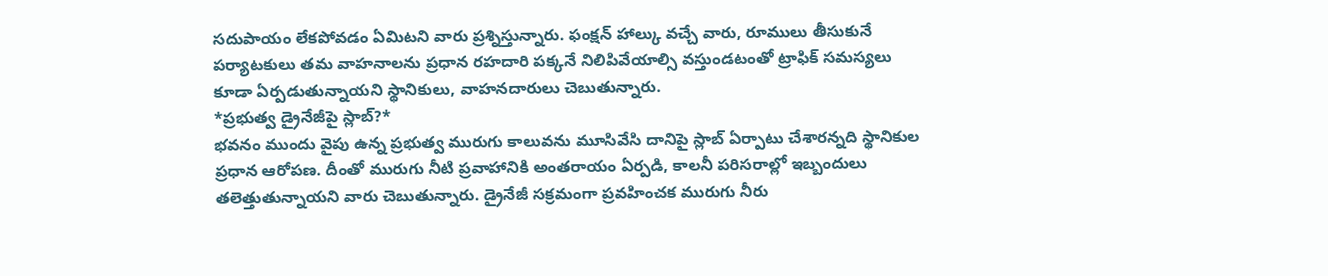సదుపాయం లేకపోవడం ఏమిటని వారు ప్రశ్నిస్తున్నారు. ఫంక్షన్ హాల్కు వచ్చే వారు, రూములు తీసుకునే పర్యాటకులు తమ వాహనాలను ప్రధాన రహదారి పక్కనే నిలిపివేయాల్సి వస్తుండటంతో ట్రాఫిక్ సమస్యలు కూడా ఏర్పడుతున్నాయని స్థానికులు, వాహనదారులు చెబుతున్నారు.
*ప్రభుత్వ డ్రైనేజీపై స్లాబ్?*
భవనం ముందు వైపు ఉన్న ప్రభుత్వ మురుగు కాలువను మూసివేసి దానిపై స్లాబ్ ఏర్పాటు చేశారన్నది స్థానికుల ప్రధాన ఆరోపణ. దీంతో మురుగు నీటి ప్రవాహానికి అంతరాయం ఏర్పడి, కాలనీ పరిసరాల్లో ఇబ్బందులు తలెత్తుతున్నాయని వారు చెబుతున్నారు. డ్రైనేజీ సక్రమంగా ప్రవహించక మురుగు నీరు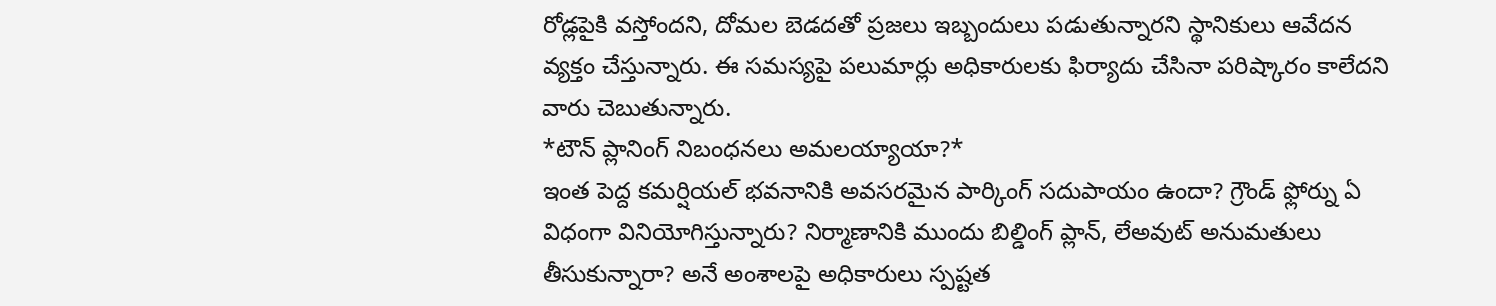రోడ్లపైకి వస్తోందని, దోమల బెడదతో ప్రజలు ఇబ్బందులు పడుతున్నారని స్థానికులు ఆవేదన వ్యక్తం చేస్తున్నారు. ఈ సమస్యపై పలుమార్లు అధికారులకు ఫిర్యాదు చేసినా పరిష్కారం కాలేదని వారు చెబుతున్నారు.
*టౌన్ ప్లానింగ్ నిబంధనలు అమలయ్యాయా?*
ఇంత పెద్ద కమర్షియల్ భవనానికి అవసరమైన పార్కింగ్ సదుపాయం ఉందా? గ్రౌండ్ ఫ్లోర్ను ఏ విధంగా వినియోగిస్తున్నారు? నిర్మాణానికి ముందు బిల్డింగ్ ప్లాన్, లేఅవుట్ అనుమతులు తీసుకున్నారా? అనే అంశాలపై అధికారులు స్పష్టత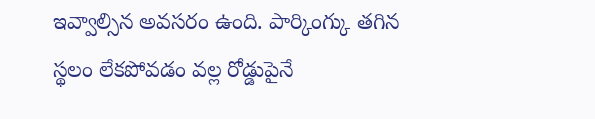ఇవ్వాల్సిన అవసరం ఉంది. పార్కింగ్కు తగిన స్థలం లేకపోవడం వల్ల రోడ్డుపైనే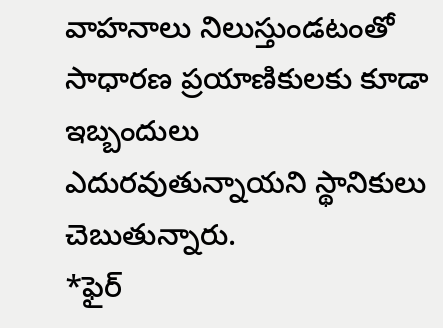వాహనాలు నిలుస్తుండటంతో సాధారణ ప్రయాణికులకు కూడా ఇబ్బందులు ఎదురవుతున్నాయని స్థానికులు చెబుతున్నారు.
*ఫైర్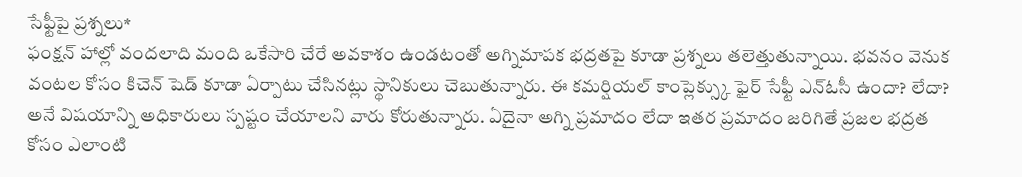సేఫ్టీపై ప్రశ్నలు*
ఫంక్షన్ హాల్లో వందలాది మంది ఒకేసారి చేరే అవకాశం ఉండటంతో అగ్నిమాపక భద్రతపై కూడా ప్రశ్నలు తలెత్తుతున్నాయి. భవనం వెనుక వంటల కోసం కిచెన్ షెడ్ కూడా ఏర్పాటు చేసినట్లు స్థానికులు చెబుతున్నారు. ఈ కమర్షియల్ కాంప్లెక్స్కు ఫైర్ సేఫ్టీ ఎన్ఓసీ ఉందా? లేదా? అనే విషయాన్ని అధికారులు స్పష్టం చేయాలని వారు కోరుతున్నారు. ఏదైనా అగ్ని ప్రమాదం లేదా ఇతర ప్రమాదం జరిగితే ప్రజల భద్రత కోసం ఎలాంటి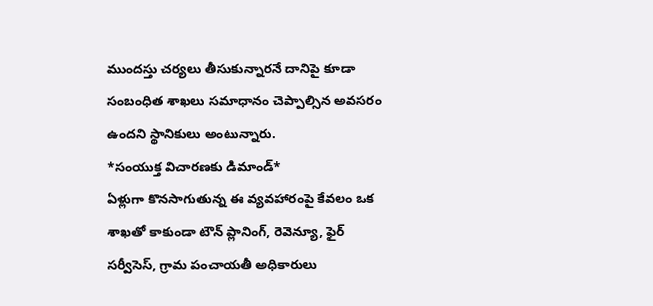ముందస్తు చర్యలు తీసుకున్నారనే దానిపై కూడా సంబంధిత శాఖలు సమాధానం చెప్పాల్సిన అవసరం ఉందని స్థానికులు అంటున్నారు.
*సంయుక్త విచారణకు డిమాండ్*
ఏళ్లుగా కొనసాగుతున్న ఈ వ్యవహారంపై కేవలం ఒక శాఖతో కాకుండా టౌన్ ప్లానింగ్, రెవెన్యూ, ఫైర్ సర్వీసెస్, గ్రామ పంచాయతీ అధికారులు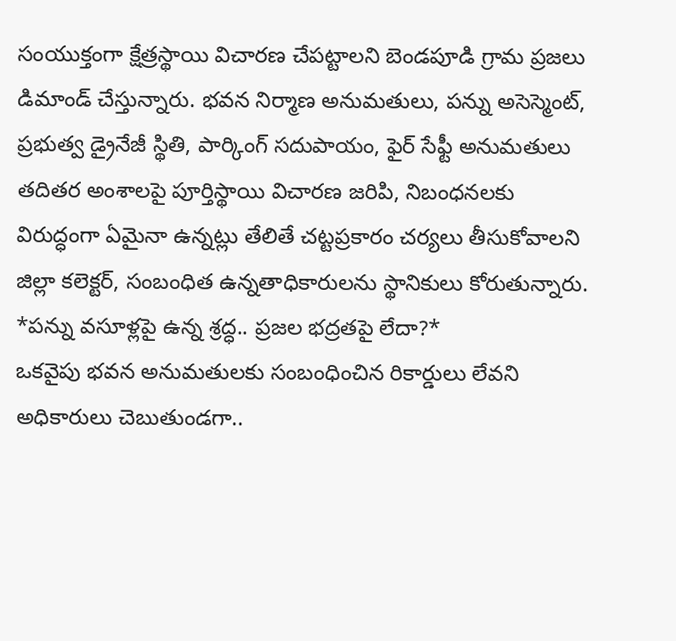సంయుక్తంగా క్షేత్రస్థాయి విచారణ చేపట్టాలని బెండపూడి గ్రామ ప్రజలు డిమాండ్ చేస్తున్నారు. భవన నిర్మాణ అనుమతులు, పన్ను అసెస్మెంట్, ప్రభుత్వ డ్రైనేజీ స్థితి, పార్కింగ్ సదుపాయం, ఫైర్ సేఫ్టీ అనుమతులు తదితర అంశాలపై పూర్తిస్థాయి విచారణ జరిపి, నిబంధనలకు విరుద్ధంగా ఏమైనా ఉన్నట్లు తేలితే చట్టప్రకారం చర్యలు తీసుకోవాలని జిల్లా కలెక్టర్, సంబంధిత ఉన్నతాధికారులను స్థానికులు కోరుతున్నారు.
*పన్ను వసూళ్లపై ఉన్న శ్రద్ధ.. ప్రజల భద్రతపై లేదా?*
ఒకవైపు భవన అనుమతులకు సంబంధించిన రికార్డులు లేవని అధికారులు చెబుతుండగా..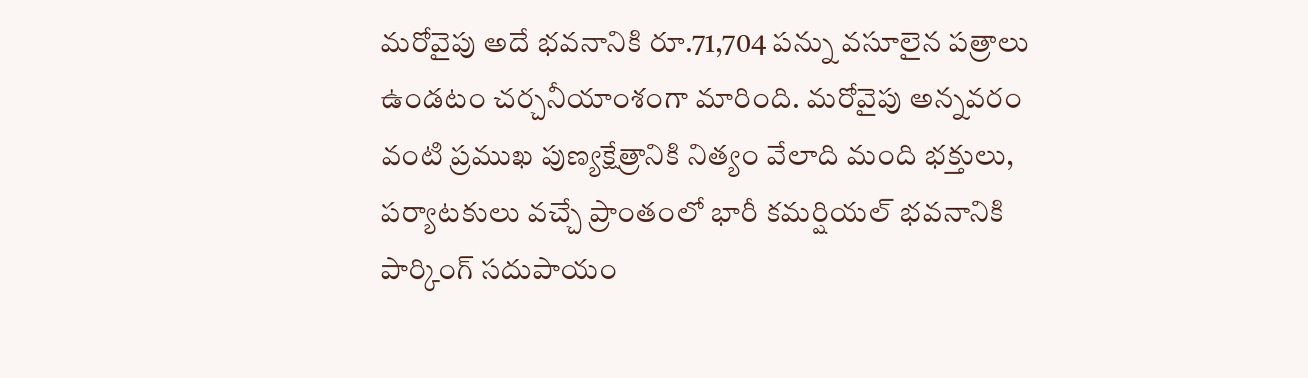మరోవైపు అదే భవనానికి రూ.71,704 పన్ను వసూలైన పత్రాలు ఉండటం చర్చనీయాంశంగా మారింది. మరోవైపు అన్నవరం వంటి ప్రముఖ పుణ్యక్షేత్రానికి నిత్యం వేలాది మంది భక్తులు, పర్యాటకులు వచ్చే ప్రాంతంలో భారీ కమర్షియల్ భవనానికి పార్కింగ్ సదుపాయం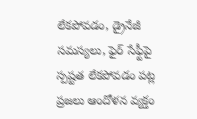లేకపోవడం, డ్రైనేజీ సమస్యలు, ఫైర్ సేఫ్టీపై స్పష్టత లేకపోవడం పట్ల ప్రజలు ఆందోళన వ్యక్తం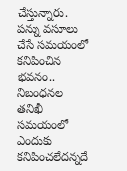చేస్తున్నారు. పన్ను వసూలు చేసే సమయంలో కనిపించిన భవనం.. నిబంధనల తనిఖీ సమయంలో ఎందుకు కనిపించలేదన్నదే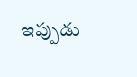ఇప్పుడు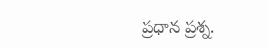ప్రధాన ప్రశ్న.